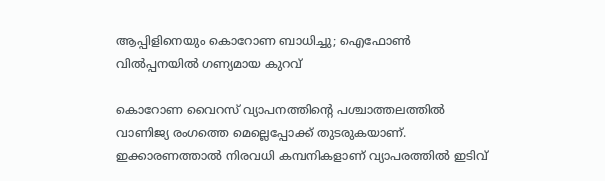ആപ്പിളിനെയും കൊറോണ ബാധിച്ചു; ഐഫോണ്‍ വില്‍പ്പനയില്‍ ഗണ്യമായ കുറവ്

കൊറോണ വൈറസ് വ്യാപനത്തിന്റെ പശ്ചാത്തലത്തില്‍ വാണിജ്യ രംഗത്തെ മെല്ലെപ്പോക്ക് തുടരുകയാണ്. ഇക്കാരണത്താല്‍ നിരവധി കമ്പനികളാണ് വ്യാപരത്തില്‍ ഇടിവ്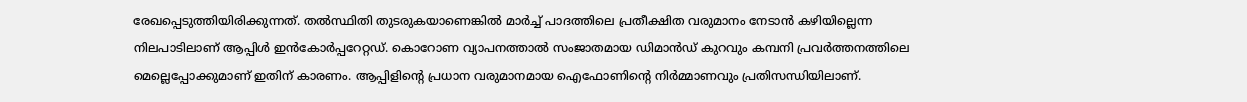രേഖപ്പെടുത്തിയിരിക്കുന്നത്. തല്‍സ്ഥിതി തുടരുകയാണെങ്കില്‍ മാര്‍ച്ച് പാദത്തിലെ പ്രതീക്ഷിത വരുമാനം നേടാന്‍ കഴിയില്ലെന്ന നിലപാടിലാണ് ആപ്പിള്‍ ഇന്‍കോര്‍പ്പറേറ്റഡ്. കൊറോണ വ്യാപനത്താല്‍ സംജാതമായ ഡിമാന്‍ഡ് കുറവും കമ്പനി പ്രവര്‍ത്തനത്തിലെ മെല്ലെപ്പോക്കുമാണ് ഇതിന് കാരണം. ആപ്പിളിന്റെ പ്രധാന വരുമാനമായ ഐഫോണിന്റെ നിര്‍മ്മാണവും പ്രതിസന്ധിയിലാണ്.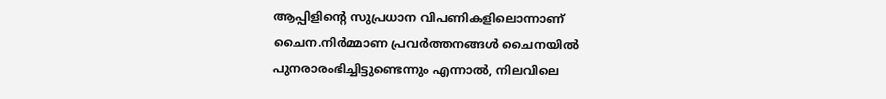ആപ്പിളിന്റെ സുപ്രധാന വിപണികളിലൊന്നാണ് ചൈന.നിര്‍മ്മാണ പ്രവര്‍ത്തനങ്ങള്‍ ചൈനയില്‍ പുനരാരംഭിച്ചിട്ടുണ്ടെന്നും എന്നാല്‍, നിലവിലെ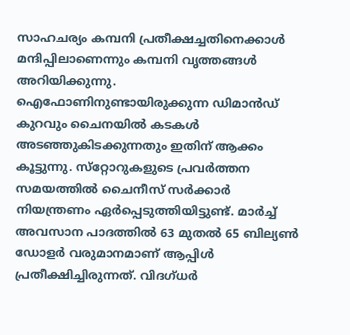സാഹചര്യം കമ്പനി പ്രതീക്ഷച്ചതിനെക്കാള്‍ മന്ദിപ്പിലാണെന്നും കമ്പനി വൃത്തങ്ങള്‍ അറിയിക്കുന്നു. ഐഫോണിനുണ്ടായിരുക്കുന്ന ഡിമാന്‍ഡ് കുറവും ചൈനയില്‍ കടകള്‍ അടഞ്ഞുകിടക്കുന്നതും ഇതിന് ആക്കം കൂട്ടുന്നു. സ്‌റ്റോറുകളുടെ പ്രവര്‍ത്തന സമയത്തില്‍ ചൈനീസ് സര്‍ക്കാര്‍ നിയന്ത്രണം ഏര്‍പ്പെടുത്തിയിട്ടുണ്ട്. മാര്‍ച്ച് അവസാന പാദത്തില്‍ 63 മുതല്‍ 65 ബില്യണ്‍ ഡോളര്‍ വരുമാനമാണ് ആപ്പിള്‍ പ്രതീക്ഷിച്ചിരുന്നത്. വിദഗ്ധര്‍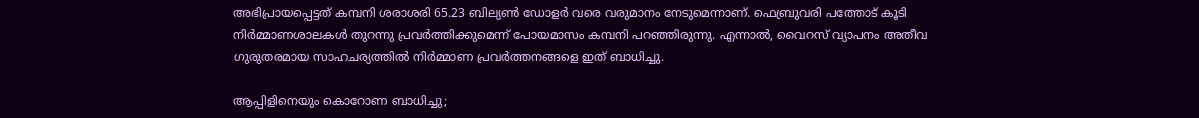അഭിപ്രായപ്പെട്ടത് കമ്പനി ശരാശരി 65.23 ബില്യണ്‍ ഡോളര്‍ വരെ വരുമാനം നേടുമെന്നാണ്. ഫെബ്രുവരി പത്തോട് കൂടി നിര്‍മ്മാണശാലകള്‍ തുറന്നു പ്രവര്‍ത്തിക്കുമെന്ന് പോയമാസം കമ്പനി പറഞ്ഞിരുന്നു. എന്നാല്‍, വൈറസ് വ്യാപനം അതീവ ഗുരുതരമായ സാഹചര്യത്തില്‍ നിര്‍മ്മാണ പ്രവര്‍ത്തനങ്ങളെ ഇത് ബാധിച്ചു.

ആപ്പിളിനെയും കൊറോണ ബാധിച്ചു;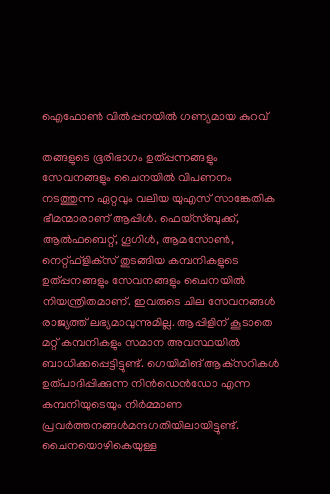ഐഫോണ്‍ വില്‍പ്പനയില്‍ ഗണ്യമായ കുറവ്

തങ്ങളുടെ ഭൂരിഭാഗം ഉത്പ്പന്നങ്ങളും സേവനങ്ങളും ചൈനയില്‍ വിപണനം നടത്തുന്ന ഏറ്റവും വലിയ യുഎസ് സാങ്കേതിക ഭീമന്മാരാണ് ആപ്പിള്‍. ഫെയ്‌സ്ബുക്ക്, ആല്‍ഫബെറ്റ്, ഗൂഗിള്‍, ആമസോണ്‍, നെറ്റ്ഫ്‌ളിക്‌സ് തുടങ്ങിയ കമ്പനികളുടെ ഉത്പ്പനങ്ങളും സേവനങ്ങളും ചൈനയില്‍ നിയന്ത്രിതമാണ്. ഇവരുടെ ചില സേവനങ്ങള്‍ രാജ്യത്ത് ലഭ്യമാവുന്നുമില്ല. ആപ്പിളിന് കൂടാതെ മറ്റ് കമ്പനികളും സമാന അവസ്ഥയില്‍ ബാധിക്കപ്പെട്ടിട്ടുണ്ട്. ഗെയിമിങ് ആക്‌സറികള്‍ ഉത്പാദിപ്പിക്കുന്ന നിന്‍ഡെന്‍ഡോ എന്ന കമ്പനിയുടെയും നിര്‍മ്മാണ പ്രവര്‍ത്തനങ്ങള്‍മന്ദഗതിയിലായിട്ടുണ്ട്. ചൈനയൊഴികെയുള്ള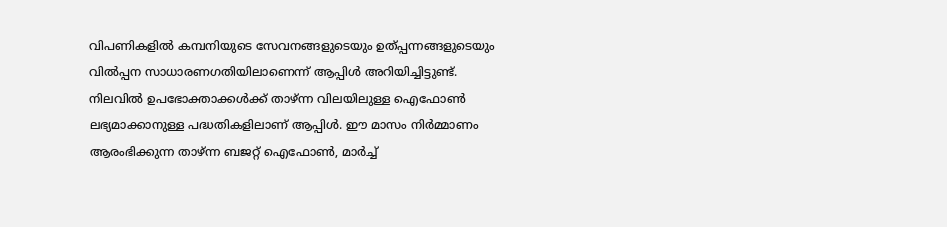വിപണികളില്‍ കമ്പനിയുടെ സേവനങ്ങളുടെയും ഉത്പ്പന്നങ്ങളുടെയും വില്‍പ്പന സാധാരണഗതിയിലാണെന്ന് ആപ്പിള്‍ അറിയിച്ചിട്ടുണ്ട്. നിലവില്‍ ഉപഭോക്താക്കള്‍ക്ക് താഴ്ന്ന വിലയിലുള്ള ഐഫോണ്‍ ലഭ്യമാക്കാനുള്ള പദ്ധതികളിലാണ് ആപ്പിള്‍. ഈ മാസം നിര്‍മ്മാണം ആരംഭിക്കുന്ന താഴ്ന്ന ബജറ്റ് ഐഫോണ്‍, മാര്‍ച്ച്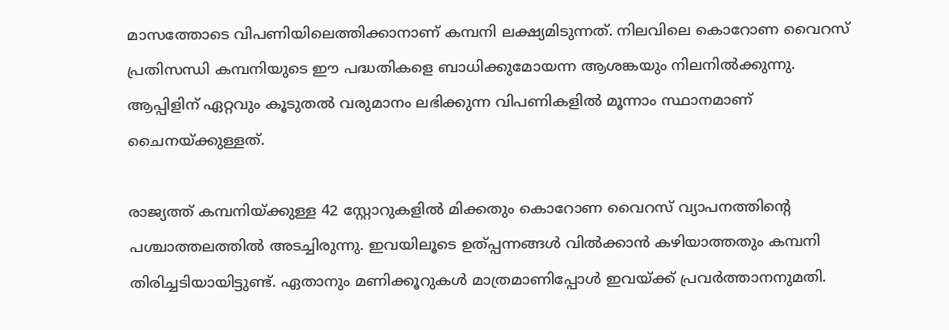മാസത്തോടെ വിപണിയിലെത്തിക്കാനാണ് കമ്പനി ലക്ഷ്യമിടുന്നത്. നിലവിലെ കൊറോണ വൈറസ് പ്രതിസന്ധി കമ്പനിയുടെ ഈ പദ്ധതികളെ ബാധിക്കുമോയന്ന ആശങ്കയും നിലനില്‍ക്കുന്നു. ആപ്പിളിന് ഏറ്റവും കൂടുതല്‍ വരുമാനം ലഭിക്കുന്ന വിപണികളില്‍ മൂന്നാം സ്ഥാനമാണ് ചൈനയ്ക്കുള്ളത്.

രാജ്യത്ത് കമ്പനിയ്ക്കുള്ള 42 സ്റ്റോറുകളില്‍ മിക്കതും കൊറോണ വൈറസ് വ്യാപനത്തിന്റെ പശ്ചാത്തലത്തില്‍ അടച്ചിരുന്നു. ഇവയിലൂടെ ഉത്പ്പന്നങ്ങള്‍ വില്‍ക്കാന്‍ കഴിയാത്തതും കമ്പനി തിരിച്ചടിയായിട്ടുണ്ട്. ഏതാനും മണിക്കൂറുകള്‍ മാത്രമാണിപ്പോള്‍ ഇവയ്ക്ക് പ്രവര്‍ത്താനനുമതി.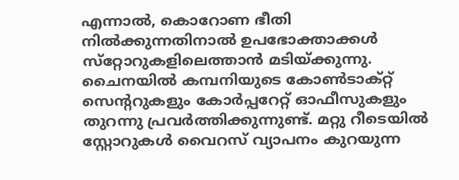എന്നാല്‍, കൊറോണ ഭീതി നില്‍ക്കുന്നതിനാല്‍ ഉപഭോക്താക്കള്‍ സ്‌റ്റോറുകളിലെത്താന്‍ മടിയ്ക്കുന്നു. ചൈനയില്‍ കമ്പനിയുടെ കോണ്‍ടാക്റ്റ് സെന്ററുകളും കോര്‍പ്പറേറ്റ് ഓഫീസുകളും തുറന്നു പ്രവര്‍ത്തിക്കുന്നുണ്ട്. മറ്റു റീടെയില്‍ സ്റ്റോറുകള്‍ വൈറസ് വ്യാപനം കുറയുന്ന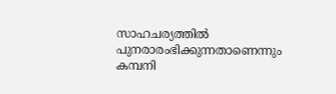സാഹചര്യത്തില്‍ പുനരാരംഭിക്കുന്നതാണെന്നും കമ്പനി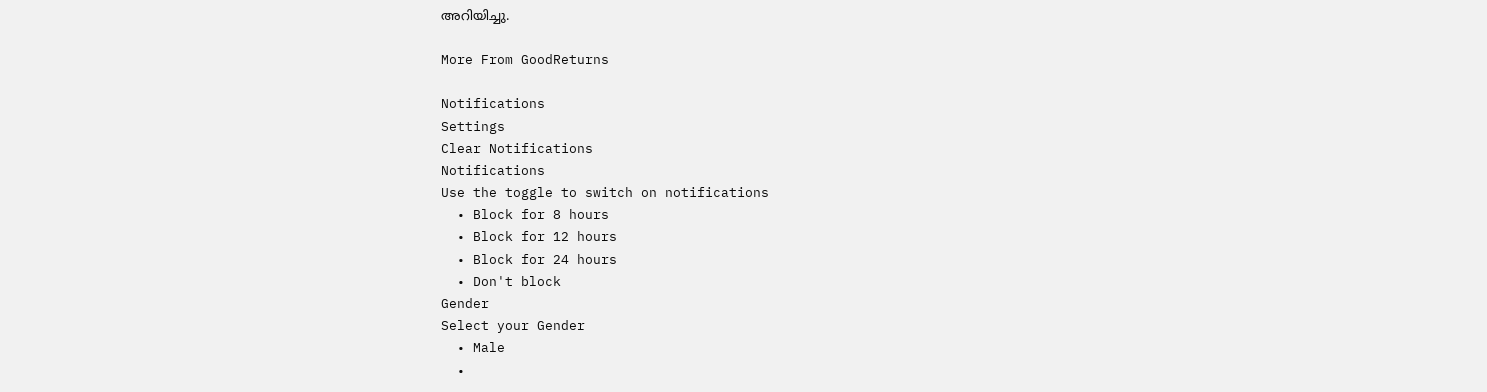അറിയിച്ചു.

More From GoodReturns

Notifications
Settings
Clear Notifications
Notifications
Use the toggle to switch on notifications
  • Block for 8 hours
  • Block for 12 hours
  • Block for 24 hours
  • Don't block
Gender
Select your Gender
  • Male
  •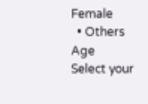Female
  • Others
Age
Select your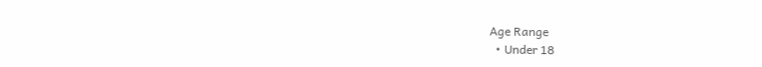Age Range
  • Under 18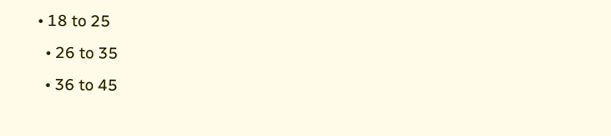• 18 to 25
  • 26 to 35
  • 36 to 45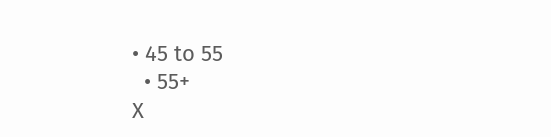• 45 to 55
  • 55+
X